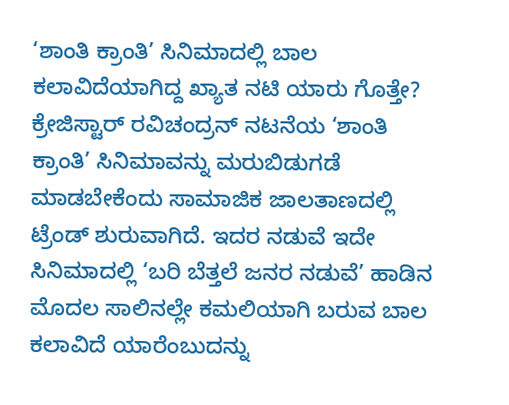‘ಶಾಂತಿ ಕ್ರಾಂತಿ’ ಸಿನಿಮಾದಲ್ಲಿ ಬಾಲ ಕಲಾವಿದೆಯಾಗಿದ್ದ ಖ್ಯಾತ ನಟಿ ಯಾರು ಗೊತ್ತೇ?
ಕ್ರೇಜಿಸ್ಟಾರ್ ರವಿಚಂದ್ರನ್ ನಟನೆಯ ‘ಶಾಂತಿ ಕ್ರಾಂತಿ’ ಸಿನಿಮಾವನ್ನು ಮರುಬಿಡುಗಡೆ ಮಾಡಬೇಕೆಂದು ಸಾಮಾಜಿಕ ಜಾಲತಾಣದಲ್ಲಿ ಟ್ರೆಂಡ್ ಶುರುವಾಗಿದೆ. ಇದರ ನಡುವೆ ಇದೇ ಸಿನಿಮಾದಲ್ಲಿ ‘ಬರಿ ಬೆತ್ತಲೆ ಜನರ ನಡುವೆ’ ಹಾಡಿನ ಮೊದಲ ಸಾಲಿನಲ್ಲೇ ಕಮಲಿಯಾಗಿ ಬರುವ ಬಾಲ ಕಲಾವಿದೆ ಯಾರೆಂಬುದನ್ನು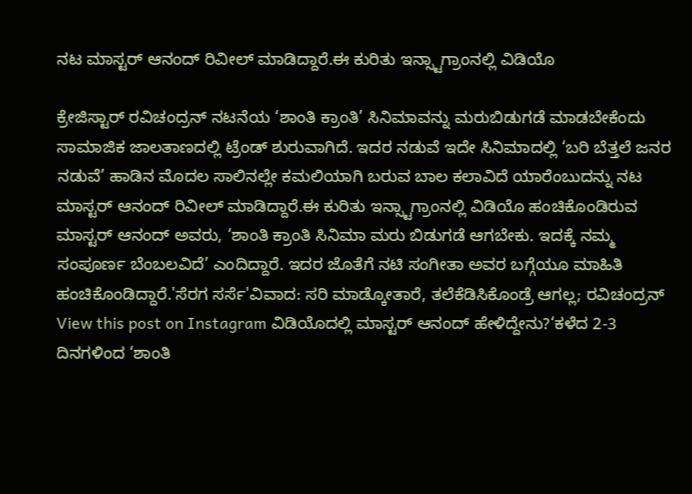ನಟ ಮಾಸ್ಟರ್ ಆನಂದ್ ರಿವೀಲ್ ಮಾಡಿದ್ದಾರೆ.ಈ ಕುರಿತು ಇನ್ಸ್ಟಾಗ್ರಾಂನಲ್ಲಿ ವಿಡಿಯೊ

ಕ್ರೇಜಿಸ್ಟಾರ್ ರವಿಚಂದ್ರನ್ ನಟನೆಯ ‘ಶಾಂತಿ ಕ್ರಾಂತಿ’ ಸಿನಿಮಾವನ್ನು ಮರುಬಿಡುಗಡೆ ಮಾಡಬೇಕೆಂದು ಸಾಮಾಜಿಕ ಜಾಲತಾಣದಲ್ಲಿ ಟ್ರೆಂಡ್ ಶುರುವಾಗಿದೆ. ಇದರ ನಡುವೆ ಇದೇ ಸಿನಿಮಾದಲ್ಲಿ ‘ಬರಿ ಬೆತ್ತಲೆ ಜನರ ನಡುವೆ’ ಹಾಡಿನ ಮೊದಲ ಸಾಲಿನಲ್ಲೇ ಕಮಲಿಯಾಗಿ ಬರುವ ಬಾಲ ಕಲಾವಿದೆ ಯಾರೆಂಬುದನ್ನು ನಟ ಮಾಸ್ಟರ್ ಆನಂದ್ ರಿವೀಲ್ ಮಾಡಿದ್ದಾರೆ.ಈ ಕುರಿತು ಇನ್ಸ್ಟಾಗ್ರಾಂನಲ್ಲಿ ವಿಡಿಯೊ ಹಂಚಿಕೊಂಡಿರುವ ಮಾಸ್ಟರ್ ಆನಂದ್ ಅವರು, ‘ಶಾಂತಿ ಕ್ರಾಂತಿ ಸಿನಿಮಾ ಮರು ಬಿಡುಗಡೆ ಆಗಬೇಕು. ಇದಕ್ಕೆ ನಮ್ಮ ಸಂಪೂರ್ಣ ಬೆಂಬಲವಿದೆ’ ಎಂದಿದ್ದಾರೆ. ಇದರ ಜೊತೆಗೆ ನಟಿ ಸಂಗೀತಾ ಅವರ ಬಗ್ಗೆಯೂ ಮಾಹಿತಿ ಹಂಚಿಕೊಂಡಿದ್ದಾರೆ.'ಸೆರಗ ಸರ್ಸೆ'ವಿವಾದ: ಸರಿ ಮಾಡ್ಕೋತಾರೆ, ತಲೆಕೆಡಿಸಿಕೊಂಡ್ರೆ ಆಗಲ್ಲ; ರವಿಚಂದ್ರನ್ View this post on Instagram ವಿಡಿಯೊದಲ್ಲಿ ಮಾಸ್ಟರ್ ಆನಂದ್ ಹೇಳಿದ್ದೇನು?‘ಕಳೆದ 2-3 ದಿನಗಳಿಂದ ‘ಶಾಂತಿ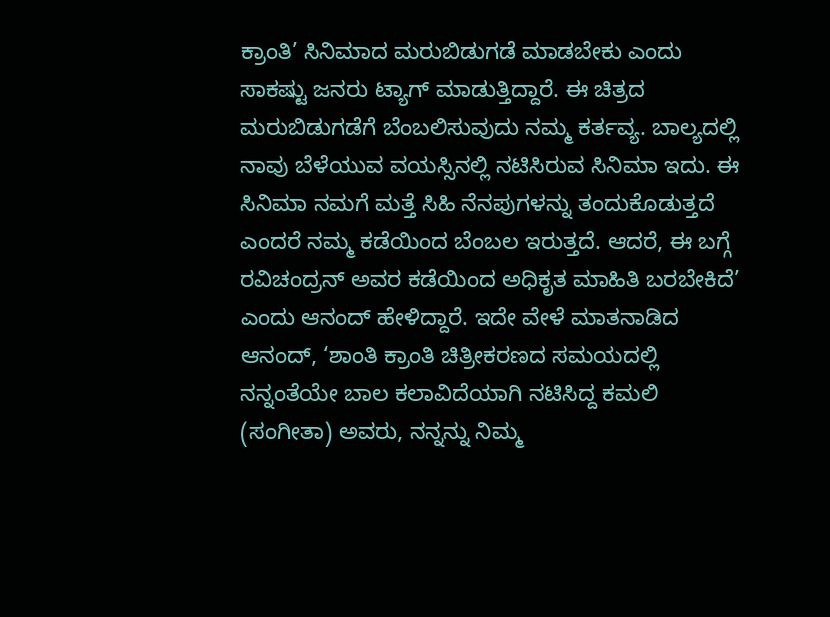ಕ್ರಾಂತಿ’ ಸಿನಿಮಾದ ಮರುಬಿಡುಗಡೆ ಮಾಡಬೇಕು ಎಂದು ಸಾಕಷ್ಟು ಜನರು ಟ್ಯಾಗ್ ಮಾಡುತ್ತಿದ್ದಾರೆ. ಈ ಚಿತ್ರದ ಮರುಬಿಡುಗಡೆಗೆ ಬೆಂಬಲಿಸುವುದು ನಮ್ಮ ಕರ್ತವ್ಯ. ಬಾಲ್ಯದಲ್ಲಿ ನಾವು ಬೆಳೆಯುವ ವಯಸ್ಸಿನಲ್ಲಿ ನಟಿಸಿರುವ ಸಿನಿಮಾ ಇದು. ಈ ಸಿನಿಮಾ ನಮಗೆ ಮತ್ತೆ ಸಿಹಿ ನೆನಪುಗಳನ್ನು ತಂದುಕೊಡುತ್ತದೆ ಎಂದರೆ ನಮ್ಮ ಕಡೆಯಿಂದ ಬೆಂಬಲ ಇರುತ್ತದೆ. ಆದರೆ, ಈ ಬಗ್ಗೆ ರವಿಚಂದ್ರನ್ ಅವರ ಕಡೆಯಿಂದ ಅಧಿಕೃತ ಮಾಹಿತಿ ಬರಬೇಕಿದೆ’ ಎಂದು ಆನಂದ್ ಹೇಳಿದ್ದಾರೆ. ಇದೇ ವೇಳೆ ಮಾತನಾಡಿದ ಆನಂದ್, ‘ಶಾಂತಿ ಕ್ರಾಂತಿ ಚಿತ್ರೀಕರಣದ ಸಮಯದಲ್ಲಿ ನನ್ನಂತೆಯೇ ಬಾಲ ಕಲಾವಿದೆಯಾಗಿ ನಟಿಸಿದ್ದ ಕಮಲಿ (ಸಂಗೀತಾ) ಅವರು, ನನ್ನನ್ನು ನಿಮ್ಮ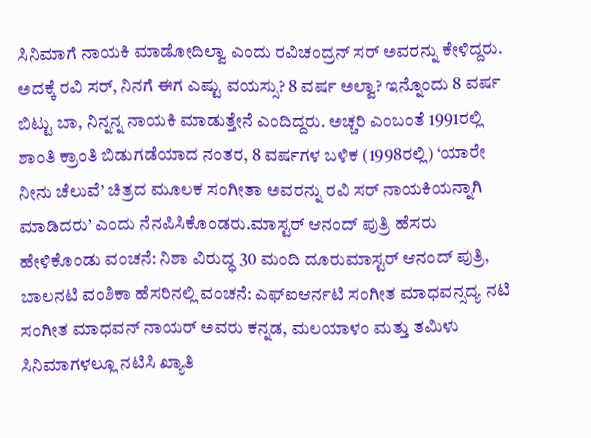ಸಿನಿಮಾಗೆ ನಾಯಕಿ ಮಾಡೋದಿಲ್ವಾ ಎಂದು ರವಿಚಂದ್ರನ್ ಸರ್ ಅವರನ್ನು ಕೇಳಿದ್ದರು. ಅದಕ್ಕೆ ರವಿ ಸರ್, ನಿನಗೆ ಈಗ ಎಷ್ಟು ವಯಸ್ಸು? 8 ವರ್ಷ ಅಲ್ವಾ? ಇನ್ನೊಂದು 8 ವರ್ಷ ಬಿಟ್ಟು ಬಾ, ನಿನ್ನನ್ನ ನಾಯಕಿ ಮಾಡುತ್ತೇನೆ ಎಂದಿದ್ದರು. ಅಚ್ಚರಿ ಎಂಬಂತೆ 1991ರಲ್ಲಿ ಶಾಂತಿ ಕ್ರಾಂತಿ ಬಿಡುಗಡೆಯಾದ ನಂತರ, 8 ವರ್ಷಗಳ ಬಳಿಕ (1998ರಲ್ಲಿ) ‘ಯಾರೇ ನೀನು ಚೆಲುವೆ’ ಚಿತ್ರದ ಮೂಲಕ ಸಂಗೀತಾ ಅವರನ್ನು ರವಿ ಸರ್ ನಾಯಕಿಯನ್ನಾಗಿ ಮಾಡಿದರು’ ಎಂದು ನೆನಪಿಸಿಕೊಂಡರು.ಮಾಸ್ಟರ್ ಆನಂದ್ ಪುತ್ರಿ ಹೆಸರು ಹೇಳಿಕೊಂಡು ವಂಚನೆ: ನಿಶಾ ವಿರುದ್ಧ 30 ಮಂದಿ ದೂರುಮಾಸ್ಟರ್ ಆನಂದ್ ಪುತ್ರಿ, ಬಾಲನಟಿ ವಂಶಿಕಾ ಹೆಸರಿನಲ್ಲಿ ವಂಚನೆ: ಎಫ್ಐಆರ್ನಟಿ ಸಂಗೀತ ಮಾಧವನ್ಸದ್ಯ ನಟಿ ಸಂಗೀತ ಮಾಧವನ್ ನಾಯರ್ ಅವರು ಕನ್ನಡ, ಮಲಯಾಳಂ ಮತ್ತು ತಮಿಳು ಸಿನಿಮಾಗಳಲ್ಲೂ ನಟಿಸಿ ಖ್ಯಾತಿ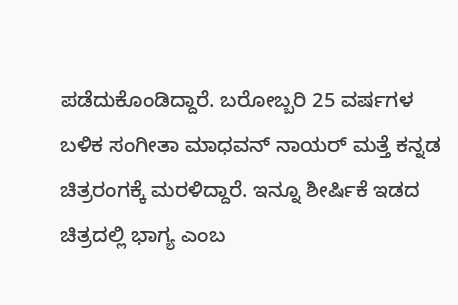ಪಡೆದುಕೊಂಡಿದ್ದಾರೆ. ಬರೋಬ್ಬರಿ 25 ವರ್ಷಗಳ ಬಳಿಕ ಸಂಗೀತಾ ಮಾಧವನ್ ನಾಯರ್ ಮತ್ತೆ ಕನ್ನಡ ಚಿತ್ರರಂಗಕ್ಕೆ ಮರಳಿದ್ದಾರೆ. ಇನ್ನೂ ಶೀರ್ಷಿಕೆ ಇಡದ ಚಿತ್ರದಲ್ಲಿ ಭಾಗ್ಯ ಎಂಬ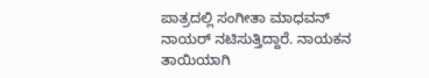ಪಾತ್ರದಲ್ಲಿ ಸಂಗೀತಾ ಮಾಧವನ್ ನಾಯರ್ ನಟಿಸುತ್ತಿದ್ದಾರೆ. ನಾಯಕನ ತಾಯಿಯಾಗಿ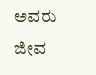ಅವರು ಜೀವ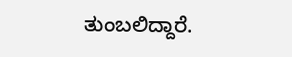ತುಂಬಲಿದ್ದಾರೆ.